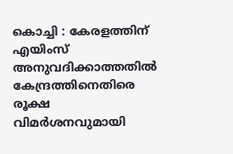കൊച്ചി : കേരളത്തിന് എയിംസ് അനുവദിക്കാത്തതിൽ കേന്ദ്രത്തിനെതിരെ രൂക്ഷ വിമർശനവുമായി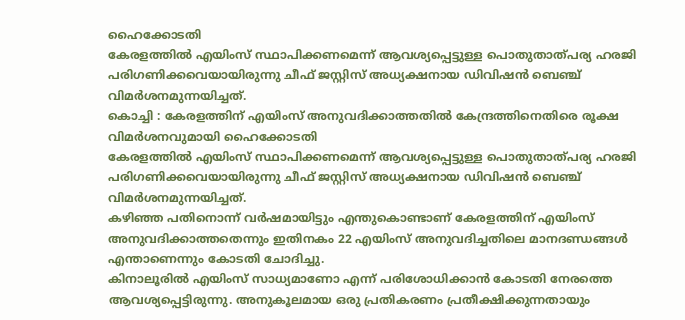ഹൈക്കോടതി
കേരളത്തിൽ എയിംസ് സ്ഥാപിക്കണമെന്ന് ആവശ്യപ്പെട്ടുള്ള പൊതുതാത്പര്യ ഹരജി പരിഗണിക്കവെയായിരുന്നു ചീഫ് ജസ്റ്റിസ് അധ്യക്ഷനായ ഡിവിഷൻ ബെഞ്ച് വിമർശനമുന്നയിച്ചത്.
കൊച്ചി : കേരളത്തിന് എയിംസ് അനുവദിക്കാത്തതിൽ കേന്ദ്രത്തിനെതിരെ രൂക്ഷ വിമർശനവുമായി ഹൈക്കോടതി
കേരളത്തിൽ എയിംസ് സ്ഥാപിക്കണമെന്ന് ആവശ്യപ്പെട്ടുള്ള പൊതുതാത്പര്യ ഹരജി പരിഗണിക്കവെയായിരുന്നു ചീഫ് ജസ്റ്റിസ് അധ്യക്ഷനായ ഡിവിഷൻ ബെഞ്ച് വിമർശനമുന്നയിച്ചത്.
കഴിഞ്ഞ പതിനൊന്ന് വർഷമായിട്ടും എന്തുകൊണ്ടാണ് കേരളത്തിന് എയിംസ് അനുവദിക്കാത്തതെന്നും ഇതിനകം 22 എയിംസ് അനുവദിച്ചതിലെ മാനദണ്ഡങ്ങൾ എന്താണെന്നും കോടതി ചോദിച്ചു.
കിനാലൂരിൽ എയിംസ് സാധ്യമാണോ എന്ന് പരിശോധിക്കാൻ കോടതി നേരത്തെ ആവശ്യപ്പെട്ടിരുന്നു. അനുകൂലമായ ഒരു പ്രതികരണം പ്രതീക്ഷിക്കുന്നതായും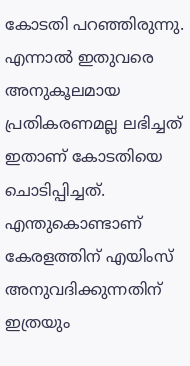കോടതി പറഞ്ഞിരുന്നു.
എന്നാൽ ഇതുവരെ അനുകൂലമായ പ്രതികരണമല്ല ലഭിച്ചത് ഇതാണ് കോടതിയെ ചൊടിപ്പിച്ചത്.
എന്തുകൊണ്ടാണ് കേരളത്തിന് എയിംസ് അനുവദിക്കുന്നതിന് ഇത്രയും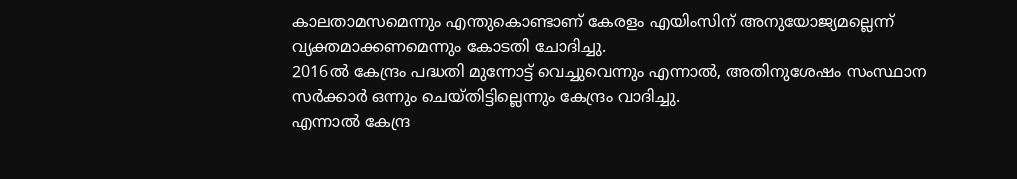കാലതാമസമെന്നും എന്തുകൊണ്ടാണ് കേരളം എയിംസിന് അനുയോജ്യമല്ലെന്ന് വ്യക്തമാക്കണമെന്നും കോടതി ചോദിച്ചു.
2016ൽ കേന്ദ്രം പദ്ധതി മുന്നോട്ട് വെച്ചുവെന്നും എന്നാൽ, അതിനുശേഷം സംസ്ഥാന സർക്കാർ ഒന്നും ചെയ്തിട്ടില്ലെന്നും കേന്ദ്രം വാദിച്ചു.
എന്നാൽ കേന്ദ്ര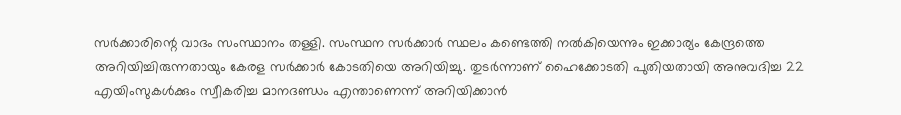സർക്കാരിന്റെ വാദം സംസ്ഥാനം തള്ളി. സംസ്ഥന സർക്കാർ സ്ഥലം കണ്ടെത്തി നൽകിയെന്നും ഇക്കാര്യം കേന്ദ്രത്തെ അറിയിച്ചിരുന്നതായും കേരള സർക്കാർ കോടതിയെ അറിയിച്ചു. തുടർന്നാണ് ഹൈക്കോടതി പുതിയതായി അനുവദിച്ച 22 എയിംസുകൾക്കും സ്വീകരിച്ച മാനദണ്ഡം എന്താണെന്ന് അറിയിക്കാൻ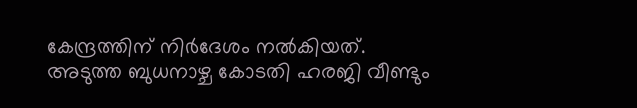കേന്ദ്രത്തിന് നിർദേശം നൽകിയത്.
അടുത്ത ബുധനാഴ്ച കോടതി ഹരജി വീണ്ടും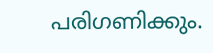പരിഗണിക്കും.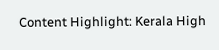Content Highlight: Kerala High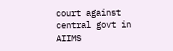court against central govt in AIIMS